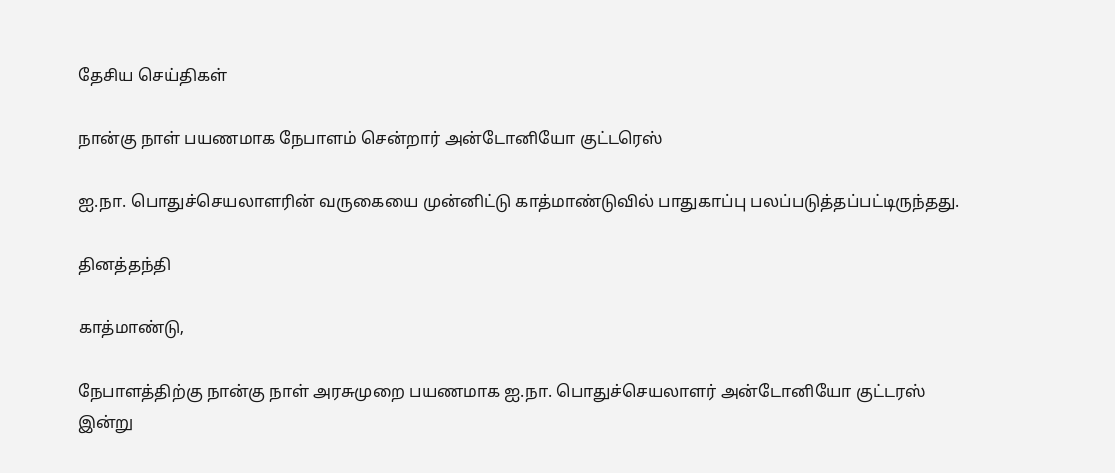தேசிய செய்திகள்

நான்கு நாள் பயணமாக நேபாளம் சென்றார் அன்டோனியோ குட்டரெஸ்

ஐ.நா. பொதுச்செயலாளரின் வருகையை முன்னிட்டு காத்மாண்டுவில் பாதுகாப்பு பலப்படுத்தப்பட்டிருந்தது.

தினத்தந்தி

காத்மாண்டு,

நேபாளத்திற்கு நான்கு நாள் அரசுமுறை பயணமாக ஐ.நா. பொதுச்செயலாளர் அன்டோனியோ குட்டரஸ் இன்று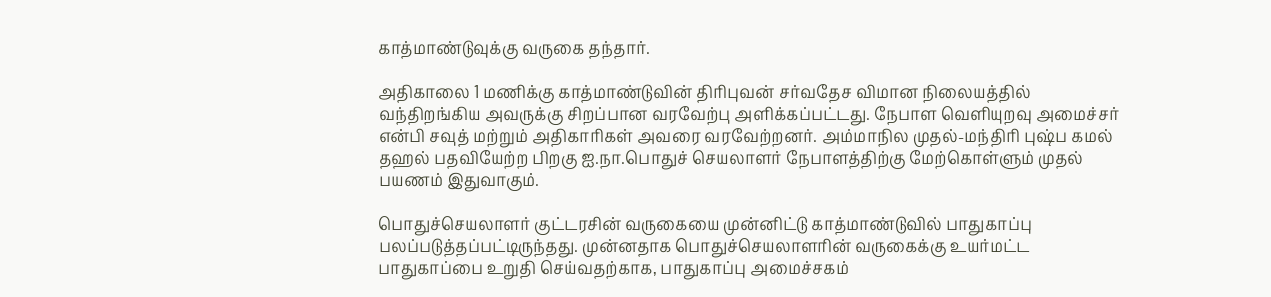காத்மாண்டுவுக்கு வருகை தந்தார்.

அதிகாலை 1 மணிக்கு காத்மாண்டுவின் திரிபுவன் சர்வதேச விமான நிலையத்தில் வந்திறங்கிய அவருக்கு சிறப்பான வரவேற்பு அளிக்கப்பட்டது. நேபாள வெளியுறவு அமைச்சர் என்பி சவுத் மற்றும் அதிகாரிகள் அவரை வரவேற்றனர். அம்மாநில முதல்-மந்திரி புஷ்ப கமல் தஹல் பதவியேற்ற பிறகு ஐ.நா.பொதுச் செயலாளர் நேபாளத்திற்கு மேற்கொள்ளும் முதல் பயணம் இதுவாகும்.

பொதுச்செயலாளர் குட்டரசின் வருகையை முன்னிட்டு காத்மாண்டுவில் பாதுகாப்பு பலப்படுத்தப்பட்டிருந்தது. முன்னதாக பொதுச்செயலாளரின் வருகைக்கு உயர்மட்ட பாதுகாப்பை உறுதி செய்வதற்காக, பாதுகாப்பு அமைச்சகம்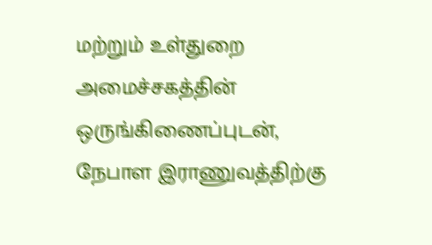மற்றும் உள்துறை அமைச்சகத்தின் ஒருங்கிணைப்புடன், நேபாள இராணுவத்திற்கு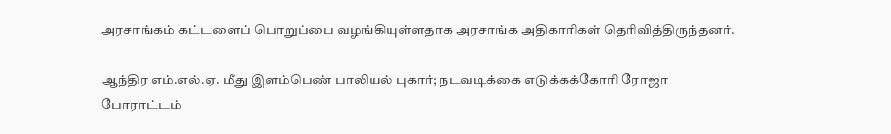அரசாங்கம் கட்டளைப் பொறுப்பை வழங்கியுள்ளதாக அரசாங்க அதிகாரிகள் தெரிவித்திருந்தனர்.

ஆந்திர எம்.எல்.ஏ. மீது இளம்பெண் பாலியல் புகார்; நடவடிக்கை எடுக்கக்கோரி ரோஜா போராட்டம்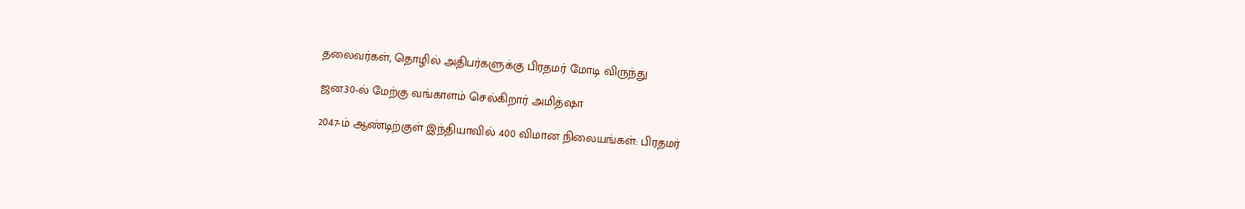தலைவர்கள், தொழில் அதிபர்களுக்கு பிரதமர் மோடி விருந்து

ஜன.30-ல் மேற்கு வங்காளம் செல்கிறார் அமித்ஷா

2047-ம் ஆண்டிற்குள் இந்தியாவில் 400 விமான நிலையங்கள்: பிரதமர்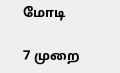மோடி

7 முறை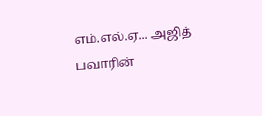எம்.எல்.ஏ... அஜித் பவாரின்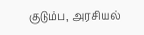குடும்ப, அரசியல்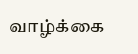வாழ்க்கை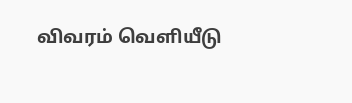விவரம் வெளியீடு